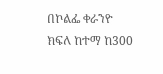በኮልፌ ቀራንዮ ክፍለ ከተማ ከ300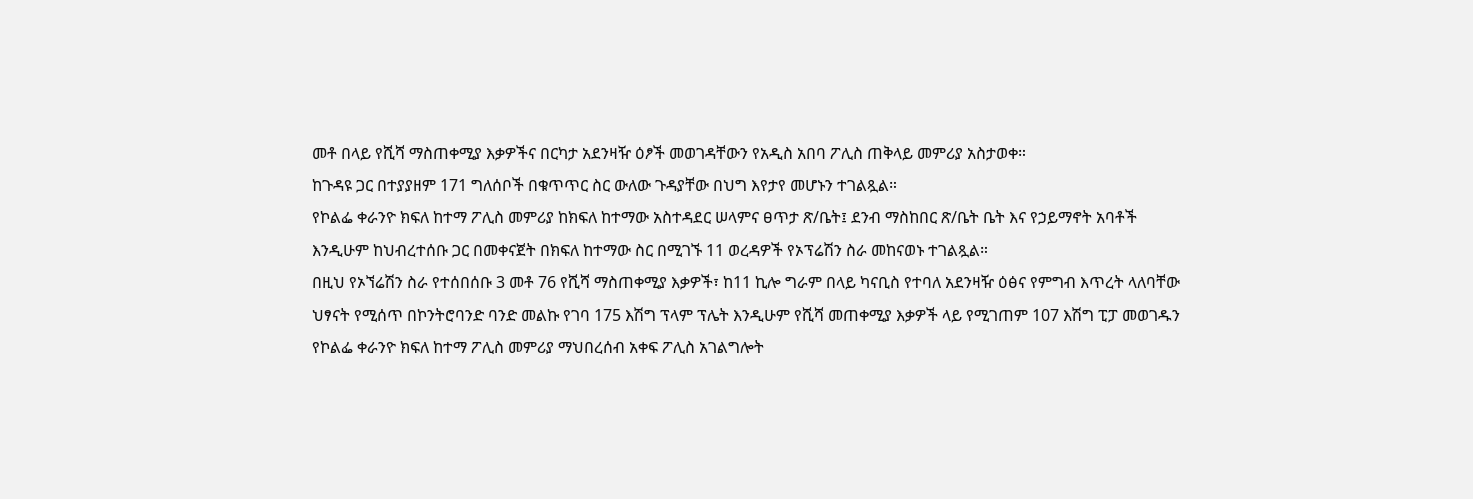መቶ በላይ የሺሻ ማስጠቀሚያ እቃዎችና በርካታ አደንዛዥ ዕፆች መወገዳቸውን የአዲስ አበባ ፖሊስ ጠቅላይ መምሪያ አስታወቀ።
ከጉዳዩ ጋር በተያያዘም 171 ግለሰቦች በቁጥጥር ስር ውለው ጉዳያቸው በህግ እየታየ መሆኑን ተገልጿል።
የኮልፌ ቀራንዮ ክፍለ ከተማ ፖሊስ መምሪያ ከክፍለ ከተማው አስተዳደር ሠላምና ፀጥታ ጽ/ቤት፤ ደንብ ማስከበር ጽ/ቤት ቤት እና የኃይማኖት አባቶች እንዲሁም ከህብረተሰቡ ጋር በመቀናጀት በክፍለ ከተማው ስር በሚገኙ 11 ወረዳዎች የኦፕሬሽን ስራ መከናወኑ ተገልጿል።
በዚህ የኦኘሬሽን ስራ የተሰበሰቡ 3 መቶ 76 የሺሻ ማስጠቀሚያ እቃዎች፣ ከ11 ኪሎ ግራም በላይ ካናቢስ የተባለ አደንዛዥ ዕፅና የምግብ እጥረት ላለባቸው ህፃናት የሚሰጥ በኮንትሮባንድ ባንድ መልኩ የገባ 175 እሽግ ፕላም ፕሌት እንዲሁም የሺሻ መጠቀሚያ እቃዎች ላይ የሚገጠም 107 እሽግ ፒፓ መወገዱን የኮልፌ ቀራንዮ ክፍለ ከተማ ፖሊስ መምሪያ ማህበረሰብ አቀፍ ፖሊስ አገልግሎት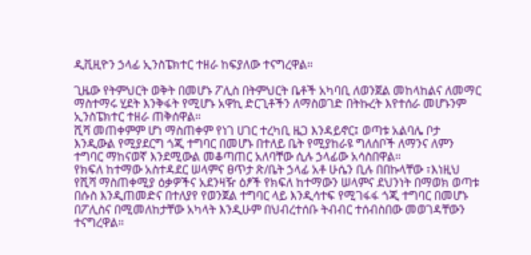ዲቪዚዮን ኃላፊ ኢንስፔክተር ተዘራ ከፍያለው ተናግረዋል።

ጊዜው የትምህርት ወቅት በመሆኑ ፖሊስ በትምህርት ቤቶች አካባቢ ለወንጀል መከላከልና ለመማር ማስተማሩ ሂደት እንቅፋት የሚሆኑ አዋኪ ድርጊቶችን ለማስወገድ በትኩረት እየተሰራ መሆኑንም ኢንስፔክተር ተዘራ ጠቅሰዋል።
ሺሻ መጠቀምም ሆነ ማስጠቀም የነገ ሀገር ተረካቢ ዜጋ እንዳይኖር፤ ወጣቱ አልባሌ ቦታ እንዲውል የሚያደርግ ጎጂ ተግባር በመሆኑ በተለይ ቤት የሚያከራዩ ግለሰቦች ለማንና ለምን ተግባር ማከናወኛ እንደሚውል መቆጣጠር አለባቸው ሲሉ ኃላፊው አሳስበዋል።
የክፍለ ከተማው አስተዳደር ሠላምና ፀጥታ ጽ/ቤት ኃላፊ አቶ ሁሴን ቢሉ በበኩላቸው ፣እነዚህ የሺሻ ማስጠቀሚያ ዕቃዎችና አደንዛዥ ዕፆች የክፍለ ከተማውን ሠላምና ደህንነት በማወክ ወጣቱ በሱስ እንዲጠመድና በተለያየ የወንጀል ተግባር ላይ እንዲሳተፍ የሚገፋፋ ጎጂ ተግባር በመሆኑ በፖሊስና በሚመለከታቸው አካላት እንዲሁም በህብረተሰቡ ትብብር ተሰብስበው መወገዳቸውን ተናግረዋል።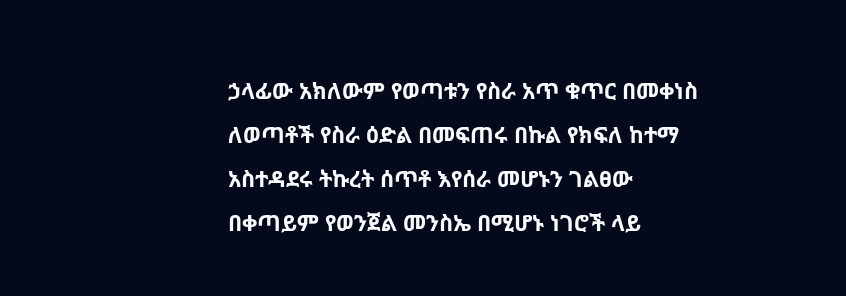ኃላፊው አክለውም የወጣቱን የስራ አጥ ቁጥር በመቀነስ ለወጣቶች የስራ ዕድል በመፍጠሩ በኩል የክፍለ ከተማ አስተዳደሩ ትኩረት ሰጥቶ እየሰራ መሆኑን ገልፀው በቀጣይም የወንጀል መንስኤ በሚሆኑ ነገሮች ላይ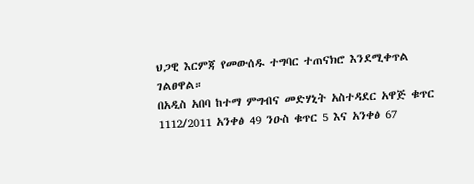ህጋዊ እርምጃ የመውሰዱ ተግባር ተጠናክሮ እንደሚቀጥል ገልፀዋል።
በአዲስ አበባ ከተማ ምግብና መድሃኒት አስተዳደር አዋጅ ቁጥር 1112/2011 አንቀፅ 49 ንዑስ ቁጥር 5 እና አንቀፅ 67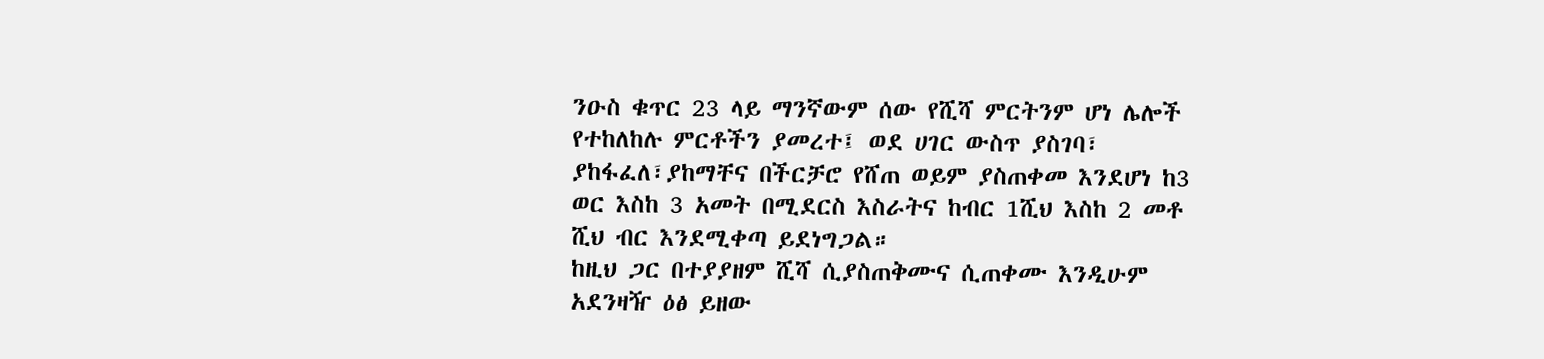ንዑስ ቁጥር 23 ላይ ማንኛውም ሰው የሺሻ ምርትንም ሆነ ሌሎች የተከለከሉ ምርቶችን ያመረተ፤ ወደ ሀገር ውስጥ ያስገባ፣ ያከፋፈለ፣ያከማቸና በችርቻሮ የሸጠ ወይም ያስጠቀመ እንደሆነ ከ3 ወር እስከ 3 አመት በሚደርስ እስራትና ከብር 1ሺህ እስከ 2 መቶ ሺህ ብር እንደሚቀጣ ይደነግጋል።
ከዚህ ጋር በተያያዘም ሺሻ ሲያስጠቅሙና ሲጠቀሙ እንዲሁም አደንዛዥ ዕፅ ይዘው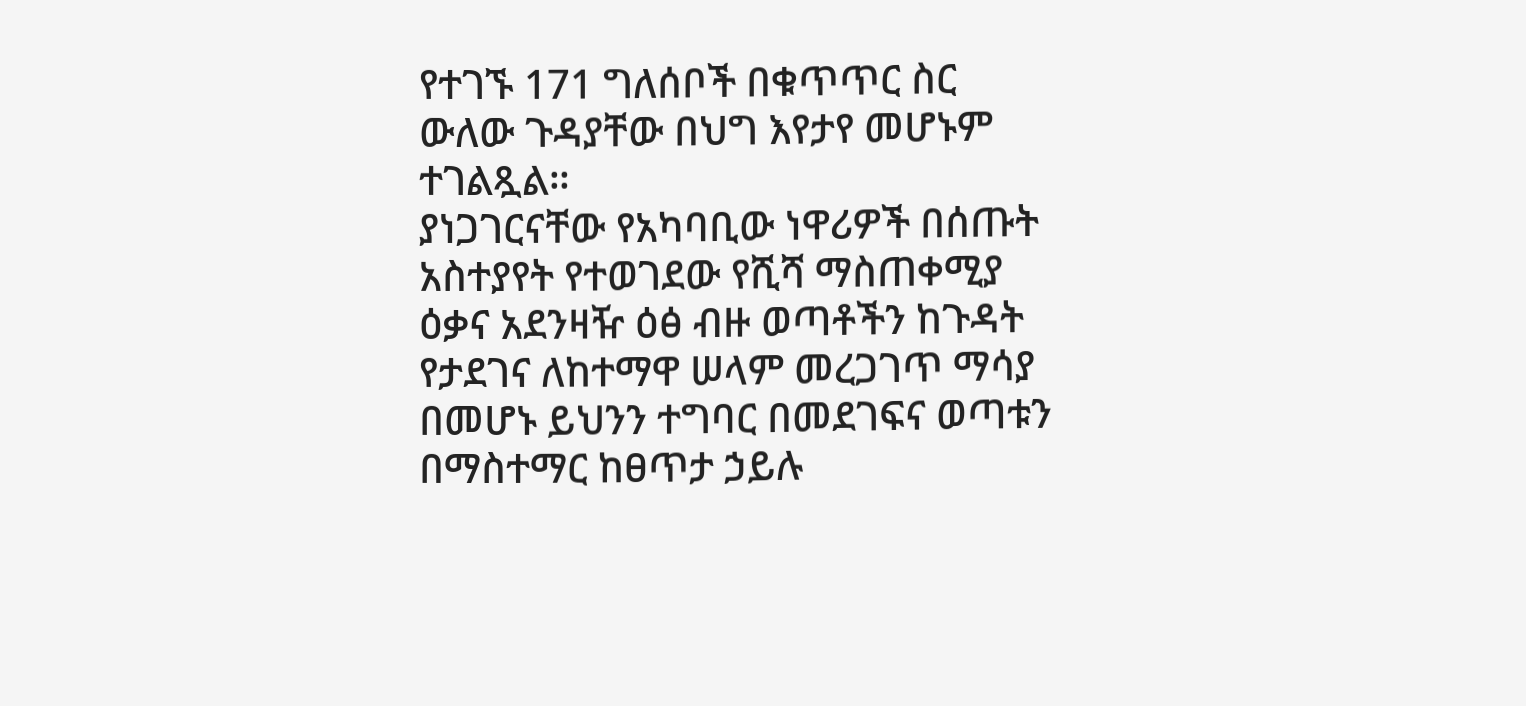የተገኙ 171 ግለሰቦች በቁጥጥር ስር ውለው ጉዳያቸው በህግ እየታየ መሆኑም ተገልጿል።
ያነጋገርናቸው የአካባቢው ነዋሪዎች በሰጡት አስተያየት የተወገደው የሺሻ ማስጠቀሚያ ዕቃና አደንዛዥ ዕፅ ብዙ ወጣቶችን ከጉዳት የታደገና ለከተማዋ ሠላም መረጋገጥ ማሳያ በመሆኑ ይህንን ተግባር በመደገፍና ወጣቱን በማስተማር ከፀጥታ ኃይሉ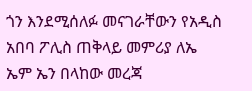ጎን እንደሚሰለፉ መናገራቸውን የአዲስ አበባ ፖሊስ ጠቅላይ መምሪያ ለኤ ኤም ኤን በላከው መረጃ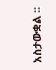አስታውቋል ፡፡